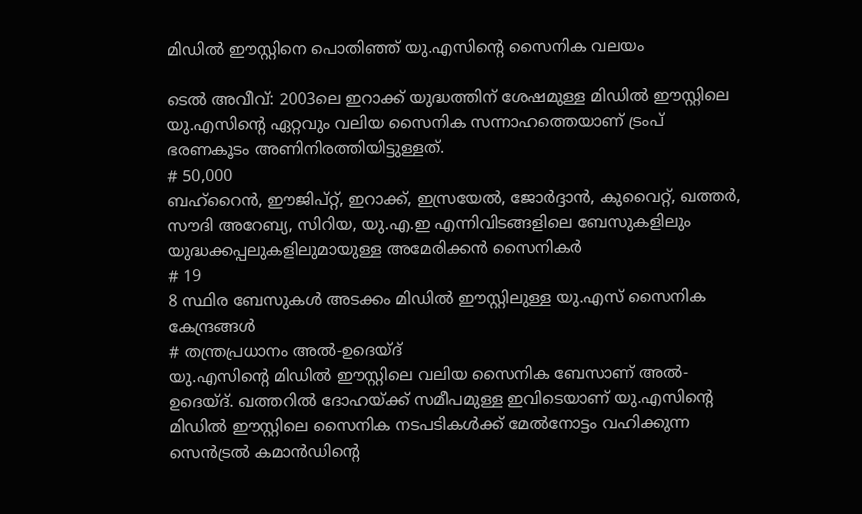മിഡിൽ ഈസ്റ്റിനെ പൊതിഞ്ഞ് യു.എസിന്റെ സൈനിക വലയം

ടെൽ അവീവ്: 2003ലെ ഇറാക്ക് യുദ്ധത്തിന് ശേഷമുള്ള മിഡിൽ ഈസ്റ്റിലെ യു.എസിന്റെ ഏറ്റവും വലിയ സൈനിക സന്നാഹത്തെയാണ് ട്രംപ് ഭരണകൂടം അണിനിരത്തിയിട്ടുള്ളത്.
# 50,000
ബഹ്റൈൻ, ഈജിപ്റ്റ്, ഇറാക്ക്, ഇസ്രയേൽ, ജോർദ്ദാൻ, കുവൈറ്റ്, ഖത്തർ, സൗദി അറേബ്യ, സിറിയ, യു.എ.ഇ എന്നിവിടങ്ങളിലെ ബേസുകളിലും യുദ്ധക്കപ്പലുകളിലുമായുള്ള അമേരിക്കൻ സൈനികർ
# 19
8 സ്ഥിര ബേസുകൾ അടക്കം മിഡിൽ ഈസ്റ്റിലുള്ള യു.എസ് സൈനിക കേന്ദ്രങ്ങൾ
# തന്ത്രപ്രധാനം അൽ-ഉദെയ്ദ്
യു.എസിന്റെ മിഡിൽ ഈസ്റ്റിലെ വലിയ സൈനിക ബേസാണ് അൽ-ഉദെയ്ദ്. ഖത്തറിൽ ദോഹയ്ക്ക് സമീപമുള്ള ഇവിടെയാണ് യു.എസിന്റെ മിഡിൽ ഈസ്റ്റിലെ സൈനിക നടപടികൾക്ക് മേൽനോട്ടം വഹിക്കുന്ന സെൻട്രൽ കമാൻഡിന്റെ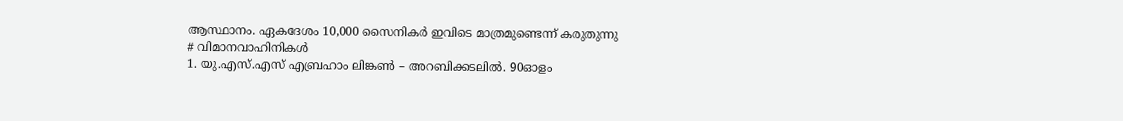ആസ്ഥാനം. ഏകദേശം 10,000 സൈനികർ ഇവിടെ മാത്രമുണ്ടെന്ന് കരുതുന്നു
# വിമാനവാഹിനികൾ
1. യു.എസ്.എസ് എബ്രഹാം ലിങ്കൺ – അറബിക്കടലിൽ. 90ഓളം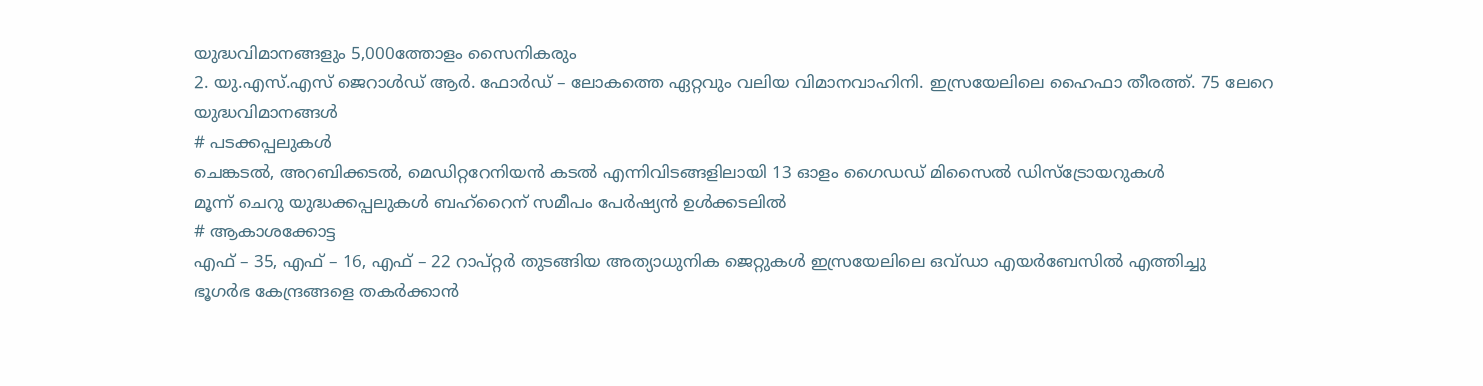യുദ്ധവിമാനങ്ങളും 5,000ത്തോളം സൈനികരും
2. യു.എസ്.എസ് ജെറാൾഡ് ആർ. ഫോർഡ് – ലോകത്തെ ഏറ്റവും വലിയ വിമാനവാഹിനി. ഇസ്രയേലിലെ ഹൈഫാ തീരത്ത്. 75 ലേറെ യുദ്ധവിമാനങ്ങൾ
# പടക്കപ്പലുകൾ
ചെങ്കടൽ, അറബിക്കടൽ, മെഡിറ്ററേനിയൻ കടൽ എന്നിവിടങ്ങളിലായി 13 ഓളം ഗൈഡഡ് മിസൈൽ ഡിസ്ട്രോയറുകൾ
മൂന്ന് ചെറു യുദ്ധക്കപ്പലുകൾ ബഹ്റൈന് സമീപം പേർഷ്യൻ ഉൾക്കടലിൽ
# ആകാശക്കോട്ട
എഫ് – 35, എഫ് – 16, എഫ് – 22 റാപ്റ്റർ തുടങ്ങിയ അത്യാധുനിക ജെറ്റുകൾ ഇസ്രയേലിലെ ഒവ്ഡാ എയർബേസിൽ എത്തിച്ചു
ഭൂഗർഭ കേന്ദ്രങ്ങളെ തകർക്കാൻ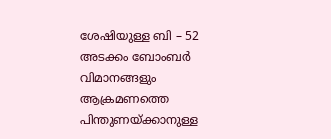ശേഷിയുള്ള ബി – 52 അടക്കം ബോംബർ വിമാനങ്ങളും ആക്രമണത്തെ പിന്തുണയ്ക്കാനുള്ള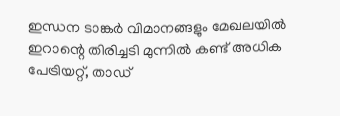ഇന്ധന ടാങ്കർ വിമാനങ്ങളും മേഖലയിൽ
ഇറാന്റെ തിരിച്ചടി മുന്നിൽ കണ്ട് അധിക പേട്രിയറ്റ്, താഡ്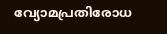വ്യോമപ്രതിരോധ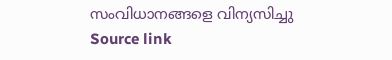സംവിധാനങ്ങളെ വിന്യസിച്ചു
Source link